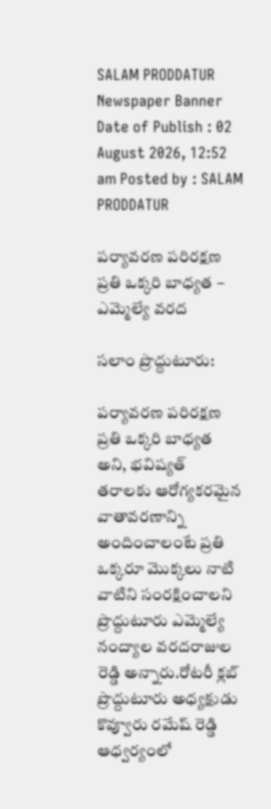SALAM PRODDATUR
Newspaper Banner
Date of Publish : 02 August 2026, 12:52 am Posted by : SALAM PRODDATUR

పర్యావరణ పరిరక్షణ ప్రతి ఒక్కరి బాధ్యత – ఎమ్మెల్యే వరద

సలాం ప్రొద్దుటూరు:

పర్యావరణ పరిరక్షణ ప్రతి ఒక్కరి బాధ్యత అని, భవిష్యత్ తరాలకు ఆరోగ్యకరమైన వాతావరణాన్ని అందించాలంటే ప్రతి ఒక్కరూ మొక్కలు నాటి వాటిని సంరక్షించాలని ప్రొద్దుటూరు ఎమ్మెల్యే నంద్యాల వరదరాజుల రెడ్డి అన్నారు.రోటరీ క్లబ్ ప్రొద్దుటూరు అధ్యక్షుడు కొవ్వూరు రమేష్ రెడ్డి ఆధ్వర్యంలో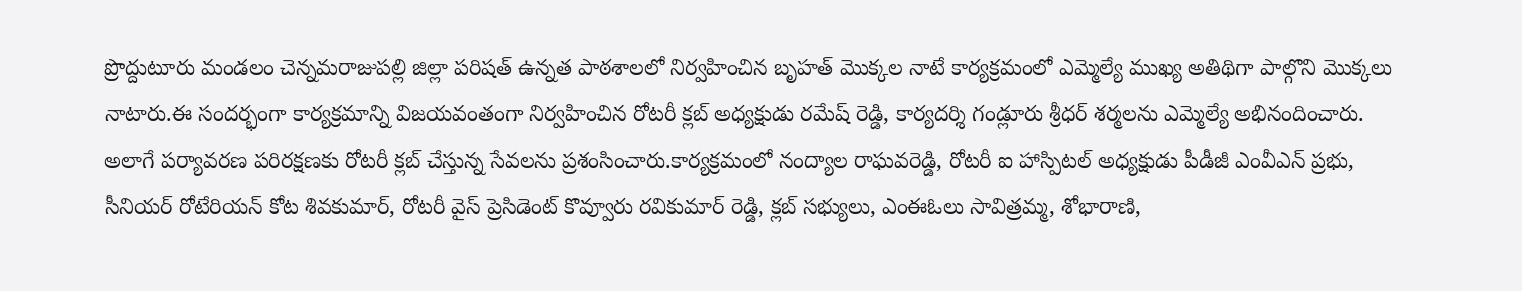ప్రొద్దుటూరు మండలం చెన్నమరాజుపల్లి జిల్లా పరిషత్ ఉన్నత పాఠశాలలో నిర్వహించిన బృహత్ మొక్కల నాటే కార్యక్రమంలో ఎమ్మెల్యే ముఖ్య అతిథిగా పాల్గొని మొక్కలు నాటారు.ఈ సందర్భంగా కార్యక్రమాన్ని విజయవంతంగా నిర్వహించిన రోటరీ క్లబ్ అధ్యక్షుడు రమేష్ రెడ్డి, కార్యదర్శి గండ్లూరు శ్రీధర్ శర్మలను ఎమ్మెల్యే అభినందించారు. అలాగే పర్యావరణ పరిరక్షణకు రోటరీ క్లబ్ చేస్తున్న సేవలను ప్రశంసించారు.కార్యక్రమంలో నంద్యాల రాఘవరెడ్డి, రోటరీ ఐ హాస్పిటల్ అధ్యక్షుడు పీడీజీ ఎంవీఎన్ ప్రభు, సీనియర్ రోటేరియన్ కోట శివకుమార్, రోటరీ వైస్ ప్రెసిడెంట్ కొవ్వూరు రవికుమార్ రెడ్డి, క్లబ్ సభ్యులు, ఎంఈఓలు సావిత్రమ్మ, శోభారాణి,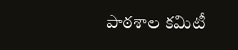పాఠశాల కమిటీ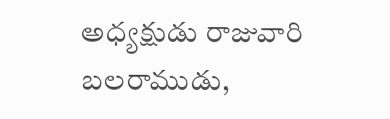అధ్యక్షుడు రాజువారి బలరాముడు,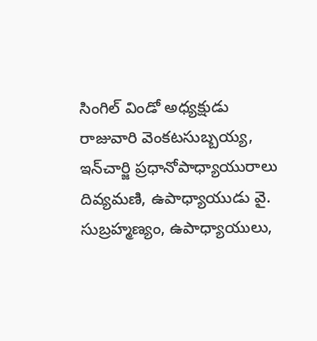సింగిల్ విండో అధ్యక్షుడు రాజువారి వెంకటసుబ్బయ్య, ఇన్‌చార్జి ప్రధానోపాధ్యాయురాలు దివ్యమణి, ఉపాధ్యాయుడు వై. సుబ్రహ్మణ్యం, ఉపాధ్యాయులు,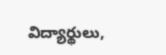విద్యార్థులు,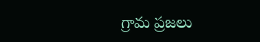గ్రామ ప్రజలు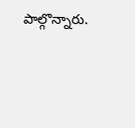పాల్గొన్నారు.